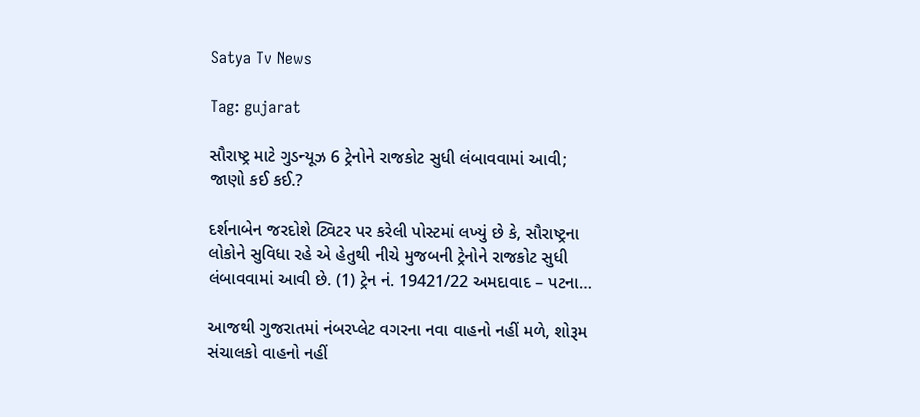Satya Tv News

Tag: gujarat

સૌરાષ્ટ્ર માટે ગુડન્યૂઝ 6 ટ્રેનોને રાજકોટ સુધી લંબાવવામાં આવી; જાણો કઈ કઈ.?

દર્શનાબેન જરદોશે ટ્વિટર પર કરેલી પોસ્ટમાં લખ્યું છે કે, સૌરાષ્ટ્રના લોકોને સુવિધા રહે એ હેતુથી નીચે મુજબની ટ્રેનોને રાજકોટ સુધી લંબાવવામાં આવી છે. (1) ટ્રેન નં. 19421/22 અમદાવાદ – પટના…

આજથી ગુજરાતમાં નંબરપ્લેટ વગરના નવા વાહનો નહીં મળે, શોરૂમ સંચાલકો વાહનો નહીં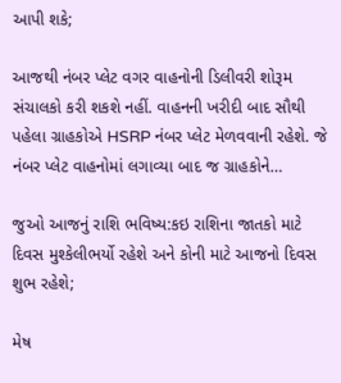આપી શકે;

આજથી નંબર પ્લેટ વગર વાહનોની ડિલીવરી શોરૂમ સંચાલકો કરી શકશે નહીં. વાહનની ખરીદી બાદ સૌથી પહેલા ગ્રાહકોએ HSRP નંબર પ્લેટ મેળવવાની રહેશે. જે નંબર પ્લેટ વાહનોમાં લગાવ્યા બાદ જ ગ્રાહકોને…

જુઓ આજનું રાશિ ભવિષ્ય:કઇ રાશિના જાતકો માટે દિવસ મુશ્કેલીભર્યો રહેશે અને કોની માટે આજનો દિવસ શુભ રહેશે;

મેષ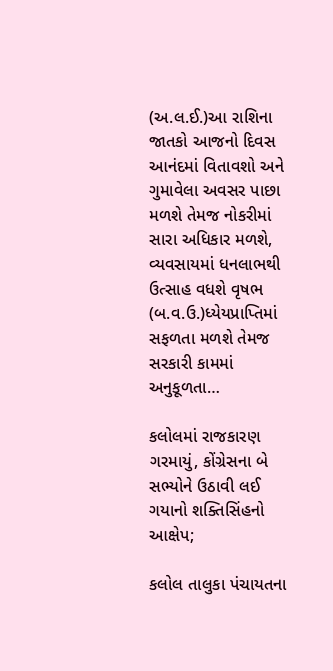(અ.લ.ઈ.)આ રાશિના જાતકો આજનો દિવસ આનંદમાં વિતાવશો અને ગુમાવેલા અવસર પાછા મળશે તેમજ નોકરીમાં સારા અધિકાર મળશે, વ્યવસાયમાં ધનલાભથી ઉત્સાહ વધશે વૃષભ (બ.વ.ઉ.)ધ્યેયપ્રાપ્તિમાં સફળતા મળશે તેમજ સરકારી કામમાં અનુકૂળતા…

કલોલમાં રાજકારણ ગરમાયું, કોંગ્રેસના બે સભ્યોને ઉઠાવી લઈ ગયાનો શક્તિસિંહનો આક્ષેપ;

કલોલ તાલુકા પંચાયતના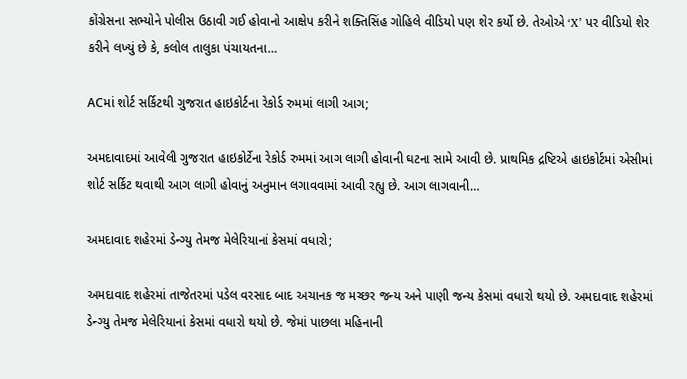કોંગ્રેસના સભ્યોને પોલીસ ઉઠાવી ગઈ હોવાનો આક્ષેપ કરીને શક્તિસિંહ ગોહિલે વીડિયો પણ શેર કર્યો છે. તેઓએ ‘X’ પર વીડિયો શેર કરીને લખ્યું છે કે, કલોલ તાલુકા પંચાયતના…

ACમાં શોર્ટ સર્કિટથી ગુજરાત હાઇકોર્ટના રેકોર્ડ રુમમાં લાગી આગ;

અમદાવાદમાં આવેલી ગુજરાત હાઇકોર્ટેના રેકોર્ડ રુમમાં આગ લાગી હોવાની ઘટના સામે આવી છે. પ્રાથમિક દ્રષ્ટિએ હાઇકોર્ટમાં એસીમાં શોર્ટ સર્કિટ થવાથી આગ લાગી હોવાનું અનુમાન લગાવવામાં આવી રહ્યુ છે. આગ લાગવાની…

અમદાવાદ શહેરમાં ડેન્ગ્યુ તેમજ મેલેરિયાનાં કેસમાં વધારો;

અમદાવાદ શહેરમાં તાજેતરમાં પડેલ વરસાદ બાદ અચાનક જ મચ્છર જન્ય અને પાણી જન્ય કેસમાં વધારો થયો છે. અમદાવાદ શહેરમાં ડેન્ગ્યુ તેમજ મેલેરિયાનાં કેસમાં વધારો થયો છે. જેમાં પાછલા મહિનાની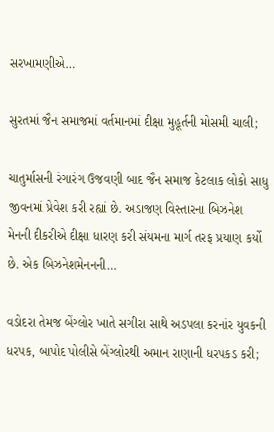સરખામણીએ…

સુરતમાં જૈન સમાજમાં વર્તમાનમાં દીક્ષા મુહૂર્તની મોસમી ચાલી;

ચાતુર્માસની રંગારંગ ઉજવણી બાદ જૈન સમાજ કેટલાક લોકો સાધુ જીવનમાં પ્રેવેશ કરી રહ્યાં છે. અડાજણ વિસ્તારના બિઝનેશ મેનની દીકરીએ દીક્ષા ધારણ કરી સંયમના માર્ગ તરફ પ્રયાણ કર્યો છે. એક બિઝનેશમેનનની…

વડોદરા તેમજ બેંગ્લોર ખાતે સગીરા સાથે અડપલા કરનાંર યુવકની ધરપક, બાપોદ પોલીસે બેંગ્લોરથી અમાન રાણાની ધરપકડ કરી;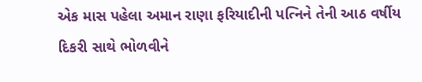એક માસ પહેલા અમાન રાણા ફરિયાદીની પત્નિને તેની આઠ વર્ષીય દિકરી સાથે ભોળવીને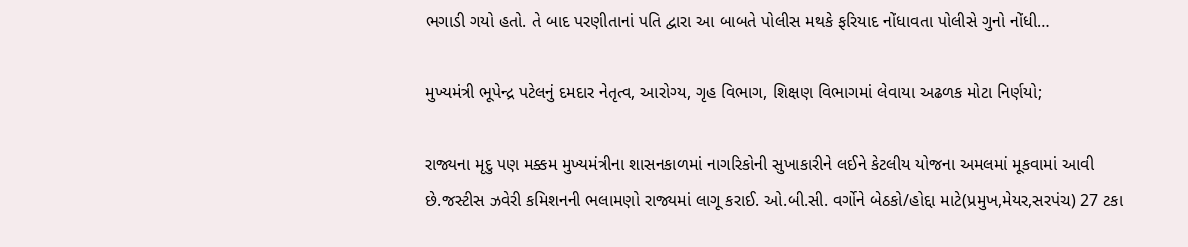ભગાડી ગયો હતો. તે બાદ પરણીતાનાં પતિ દ્વારા આ બાબતે પોલીસ મથકે ફરિયાદ નોંધાવતા પોલીસે ગુનો નોંધી…

મુખ્યમંત્રી ભૂપેન્દ્ર પટેલનું દમદાર નેતૃત્વ, આરોગ્ય, ગૃહ વિભાગ, શિક્ષણ વિભાગમાં લેવાયા અઢળક મોટા નિર્ણયો;

રાજ્યના મૃદુ પણ મક્કમ મુખ્યમંત્રીના શાસનકાળમાં નાગરિકોની સુખાકારીને લઈને કેટલીય યોજના અમલમાં મૂકવામાં આવી છે.જસ્ટીસ ઝવેરી કમિશનની ભલામણો રાજ્યમાં લાગૂ કરાઈ. ઓ.બી.સી. વર્ગોને બેઠકો/હોદ્દા માટે(પ્રમુખ,મેયર,સરપંચ) 27 ટકા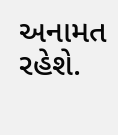અનામત રહેશે.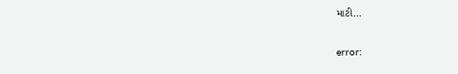માટી…

error: